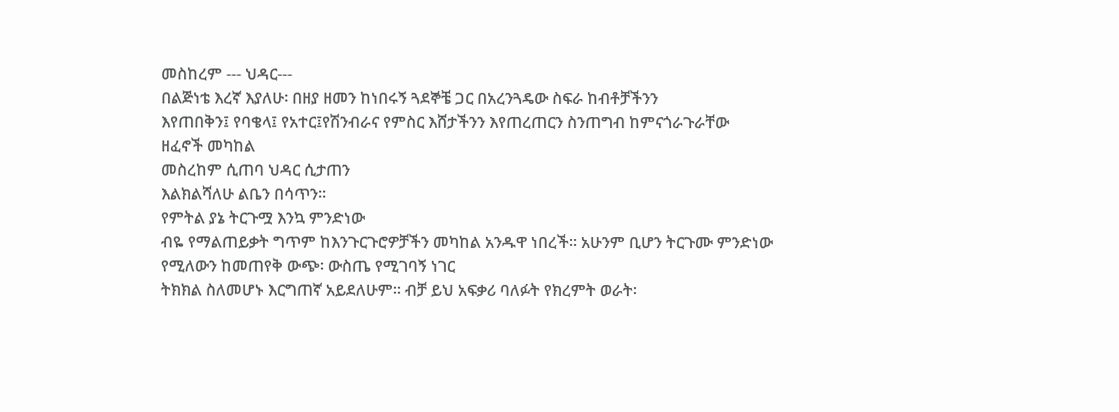መስከረም --- ህዳር---
በልጅነቴ እረኛ እያለሁ፡ በዘያ ዘመን ከነበሩኝ ጓደኞቼ ጋር በአረንጓዴው ስፍራ ከብቶቻችንን
እየጠበቅን፤ የባቄላ፤ የአተር፤የሽንብራና የምስር እሸታችንን እየጠረጠርን ስንጠግብ ከምናጎራጉራቸው ዘፈኖች መካከል
መስረከም ሲጠባ ህዳር ሲታጠን
እልክልሻለሁ ልቤን በሳጥን፡፡
የምትል ያኔ ትርጉሟ እንኳ ምንድነው
ብዬ የማልጠይቃት ግጥም ከእንጉርጉሮዎቻችን መካከል አንዱዋ ነበረች፡፡ አሁንም ቢሆን ትርጉሙ ምንድነው የሚለውን ከመጠየቅ ውጭ፡ ውስጤ የሚገባኝ ነገር
ትክክል ስለመሆኑ እርግጠኛ አይደለሁም፡፡ ብቻ ይህ አፍቃሪ ባለፉት የክረምት ወራት፡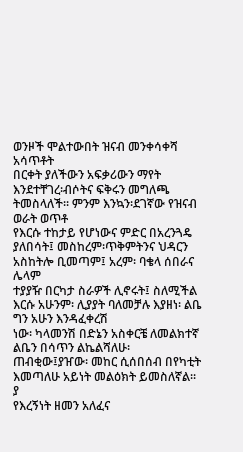ወንዞች ሞልተውበት ዝናብ መንቀሳቀሻ አሳጥቶት
በርቀት ያለችውን አፍቃሪውን ማየት እንደተቸገረ፡ብሶትና ፍቅሩን መግለጫ ትመስላለች፡፡ ምንም እንኳን፡ደገኛው የዝናብ ወራት ወጥቶ
የእርሱ ተከታይ የሆነውና ምድር በአረንጓዴ ያለበሳት፤ መስከረም፡ጥቅምትንና ህዳርን አስከትሎ ቢመጣም፤ አረም፡ ባቄላ ሰበራና ሌላም
ተያያዥ በርካታ ስራዎች ሊኖሩት፤ ስለሚችል እርሱ አሁንም፡ ሊያያት ባለመቻሉ እያዘነ፡ ልቤ ግን አሁን እንዳፈቀረሽ
ነው፡ ካላመንሽ በድኔን አስቀርቼ ለመልክተኛ ልቤን በሳጥን ልኬልሻለሁ፡
ጠብቂው፤ያዠው፡ መከር ሲሰበሰብ በየካቲት እመጣለሁ አይነት መልዕክት ይመስለኛል፡፡
ያ
የእረኝነት ዘመን አለፈና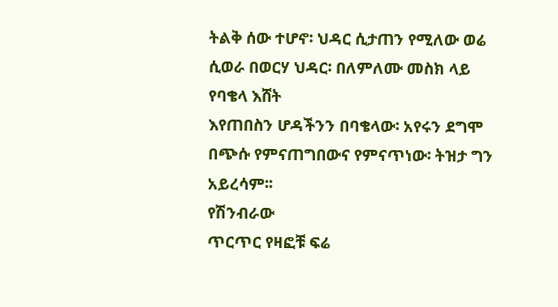ትልቅ ሰው ተሆኖ፡ ህዳር ሲታጠን የሚለው ወሬ ሲወራ በወርሃ ህዳር፡ በለምለሙ መስክ ላይ የባቄላ እሸት
እየጠበስን ሆዳችንን በባቄላው፡ አየሩን ደግሞ በጭሱ የምናጠግበውና የምናጥነው፡ ትዝታ ግን አይረሳም፡፡
የሽንብራው
ጥርጥር የዛፎቹ ፍሬ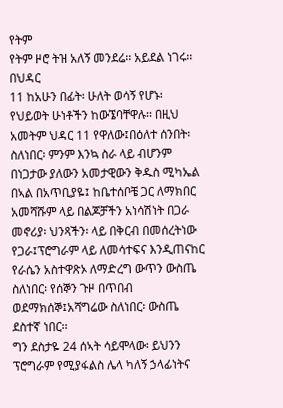የትም
የትም ዞሮ ትዝ አለኝ መንደሬ፡፡ አይደል ነገሩ፡፡
በህዳር
11 ከአሁን በፊት፡ ሁለት ወሳኝ የሆኑ፡ የህይወት ሁነቶችን ከውኜባቸዋሉ፡፡ በዚህ አመትም ህዳር 11 የዋለው፤በዕለተ ሰንበት፡
ስለነበር፡ ምንም እንኳ ስራ ላይ ብሆንም በነጋታው ያለውን አመታዊውን ቅዱስ ሚካኤል በኣል በአጥቢያዬ፤ ከቤተሰቦቼ ጋር ለማክበር
አመሻሹም ላይ በልጆቻችን አነሳሽነት በጋራ መኖሪያ፡ ህንጻችን፡ ላይ በቅርብ በመሰረትነው የጋራ፤ፕሮግራም ላይ ለመሳተፍና እንዲጠናከር
የራሴን አስተዋጽኦ ለማድረግ ውጥን ውስጤ ስለነበር፡ የሰኞን ጉዞ በጥበብ ወደማክሰኞ፤አሻግሬው ስለነበር፡ ውስጤ ደስተኛ ነበር፡፡
ግን ደስታዬ 24 ሰኣት ሳይሞላው፡ ይህንን ፕሮግራም የሚያፋልስ ሌላ ካለኝ ኃላፊነትና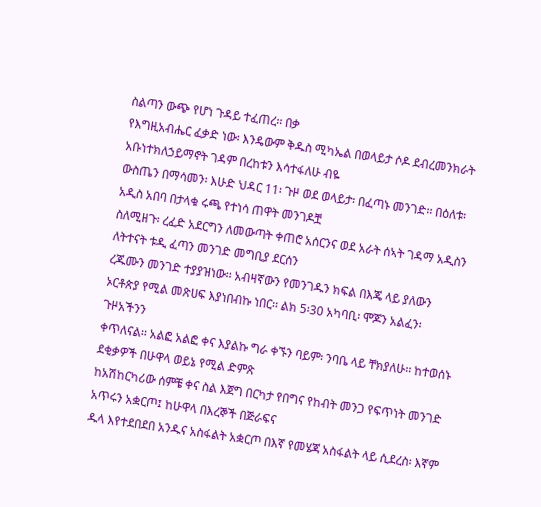ስልጣን ውጭ የሆነ ጉዳይ ተፈጠረ፡፡ በቃ
የእግዚአብሔር ፈቃድ ነው፡ እንዴውም ቅዱስ ሚካኤል በወላይታ ሶዶ ደብረመንክራት አቡነተክለኃይማኖት ገዳም በረከቱን እሳተፋለሁ ብዬ
ውስጤን በማሳመን፡ እሁድ ህዳር 11፡ ጉዞ ወደ ወላይታ፡ በፈጣኑ መንገድ፡፡ በዕለቱ፡አዲስ አበባ በታላቁ ሩጫ የተነሳ ጠዋት መንገዶቿ
ስለሚዘጉ፡ ረፈድ አደርግን ለመውጣት ቀጠሮ አሰርንና ወደ አራት ሰኣት ገዳማ አዲስን ለትተናት ቱዲ ፈጣን መንገድ መግቢያ ደርሰን
ረጁሙን መንገድ ተያያዝነው፡፡ አብዛኛውን የመንገዱን ክፍል በእጄ ላይ ያለውን ኦርቶጵያ የሚል መጽሀፍ እያነበብኩ ነበር፡፡ ልክ 5፡30 አካባቢ፡ ሞጆን አልፈን፡ጉዞአችንን
ቀጥለናል፡፡ አልፎ አልፎ ቀና እያልኩ ግራ ቀኙን ባይም፡ ንባቤ ላይ ቸክያለሁ፡፡ ከተወሰኑ ደቂቃዎች በሁዋላ ወይኔ የሚል ድምጽ
ከአሽከርካሪው ሰምቼ ቀና ስል እጀግ በርካታ የበግና የከብት መንጋ የፍጥነት መንገድ አጥሩን አቋርጦ፤ ከሁዋላ በእረኞች በጅራፍና
ዱላ እየተደበደበ አንዱና አስፋልት አቋርጦ በእኛ የመሄጃ አስፋልት ላይ ሲደረስ፡ እኛም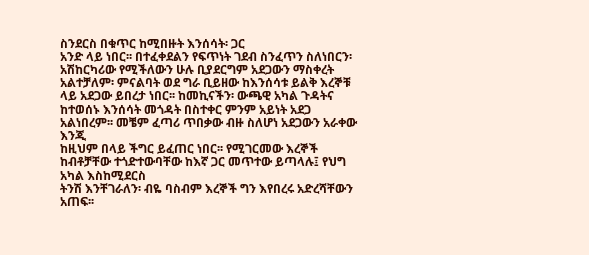ስንደርስ በቁጥር ከሚበዙት እንሰሳት፡ ጋር
አንድ ላይ ነበር፡፡ በተፈቀደልን የፍጥነት ገደብ ስንፈጥን ስለነበርን፡ አሽከርካሪው የሚችለውን ሁሉ ቢያደርግም አደጋውን ማስቀረት
አልተቻለም፡ ምናልባት ወደ ግራ ቢይዘው ከእንሰሳቱ ይልቅ እረኞቹ ላይ አደጋው ይበረታ ነበር፡፡ ከመኪናችን፡ ውጫዊ አካል ጉዳትና
ከተወሰኑ እንሰሳት መጎዳት በስተቀር ምንም አይነት አደጋ አልነበረም፡፡ መቼም ፈጣሪ ጥበቃው ብዙ ስለሆነ አደጋውን አራቀው እንጂ
ከዚህም በላይ ችግር ይፈጠር ነበር፡፡ የሚገርመው እረኞች ከብቶቻቸው ተጎድተውባቸው ከእኛ ጋር መጥተው ይጣላሉ፤ የህግ አካል እስከሚደርስ
ትንሽ እንቸገራለን፡ ብዬ ባስብም እረኞች ግን እየበረሩ አድረሻቸውን አጠፍ፡፡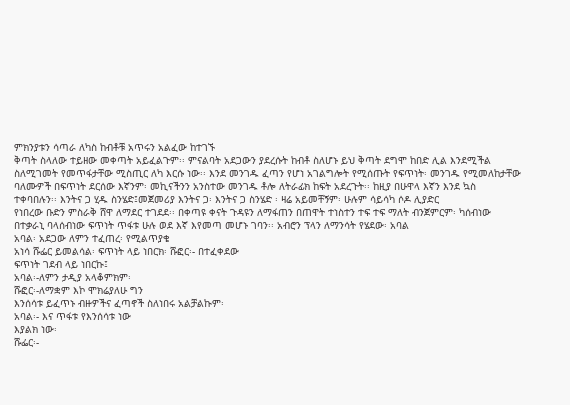ምክንያቱን ሳጣራ ለካስ ከብቶቹ አጥሩን አልፈው ከተገኙ
ቅጣት ስላለው ተይዘው መቀጣት አይፈልጉም፡፡ ምናልባት አደጋውን ያደረሱት ከብቶ ስለሆኑ ይህ ቅጣት ደግሞ ከበድ ሊል እንደሚችል
ስለሚገመት የመጥፋታቸው ሚስጢር ለካ እርሱ ነው፡፡ እንደ መንገዱ ፈጣን የሆነ አገልግሎት የሚሰጡት የፍጥነት፡ መንገዱ የሚመለከታቸው
ባለሙዎች በፍጥነት ደርሰው እኛንም፡ መኪናችንን አንስተው መንገዱ ቶሎ ለትራፊክ ከፍት አደረጉት፡፡ ከዚያ በሁዋላ እኛን እንደ ኳስ
ተቀባበሉን፡፡ እንትና ጋ ሂዱ ስንሄድ፤መጀመሪያ እንትና ጋ፡ እንትና ጋ ስንሄድ ፡ ዛሬ አይመቸኝም፡ ሁሉም ሳይሳካ ሶዶ ሊያድር
የነበረው ቡድን ምስራቅ ሸዋ ለማደር ተገደደ፡፡ በቀጣዩ ቀናት ጉዳዩን ለማፋጠን በጠዋት ተነስተን ተፍ ተፍ ማለት ብንጀምርም፡ ካሰብነው
በተቃራኒ ባላሰብነው ፍጥነት ጥፋቱ ሁሉ ወደ እኛ እየመጣ መሆኑ ገባን፡፡ አብሮን ፕላን ለማንሳት የሄደው፡ አባል
አባል፡ አደጋው ለምን ተፈጠረ፡ የሚልጥያቄ
አነሳ ሹፌር ይመልሳል፡ ፍጥነት ላይ ነበርክ፡ ሹፎር፡- በተፈቀደው
ፍጥነት ገደብ ላይ ነበርኩ፤
አባል፡-ለምን ታዲያ አላቆምክም፡
ሹፎር፡-ለማቋም እኮ ሞክሬያለሁ ግን
እንሰሳቱ ይፈጥኑ ብዙዎችና ፈጣኖች ስለነበሩ አልቻልኩም፡
አባል፡- እና ጥፋቱ የእንሰሳቱ ነው
እያልክ ነው፡
ሹፌር፡-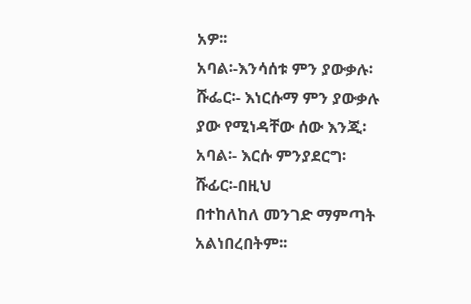አዎ፡፡
አባል፡-እንሳሰቱ ምን ያውቃሉ፡
ሹፌር፡- እነርሱማ ምን ያውቃሉ ያው የሚነዳቸው ሰው እንጂ፡
አባል፡- እርሱ ምንያደርግ፡
ሹፊር፡-በዚህ
በተከለከለ መንገድ ማምጣት አልነበረበትም፡፡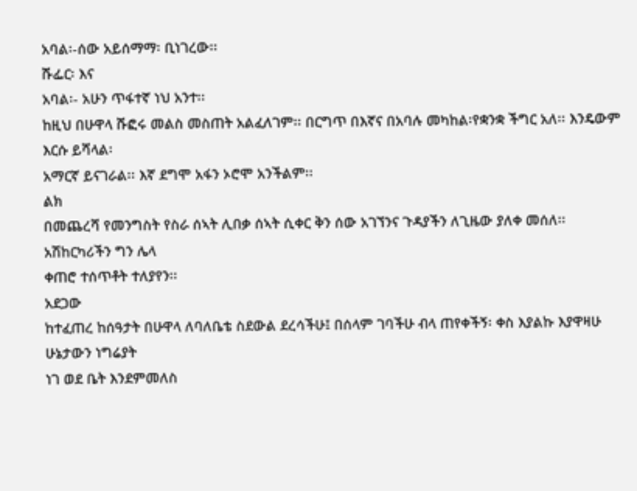አባል፡-ሰው አይሰማማ፡ ቢነገረው፡፡
ሹፌር፡ እና
አባል፡- አሁን ጥፋተኛ ነህ አንተ፡፡
ከዚህ በሁዋላ ሹፎሩ መልስ መስጠት አልፈለገም፡፡ በርግጥ በእኛና በአባሉ መካከል፡የቋንቋ ችግር አለ፡፡ እንዴውም እርሱ ይሻላል፡
አማርኛ ይናገራል፡፡ እኛ ደግሞ አፋን ኦሮሞ አንችልም፡፡
ልክ
በመጨረሻ የመንግስት የስራ ሰኣት ሊበቃ ሰኣት ሲቀር ቅን ሰው አገኘንና ጉዳያችን ለጊዜው ያለቀ መሰለ፡፡ አሽከርካሪችን ግን ሌላ
ቀጠሮ ተሰጥቶት ተለያየን፡፡
አደጋው
ከተፈጠረ ከሰዓታት በሁዋላ ለባለቤቴ ስደውል ደረሳችሁ፤ በሰላም ገባችሁ ብላ ጠየቀችኝ፡ ቀስ እያልኩ እያዋዛሁ ሁኔታውን ነግሬያት
ነገ ወደ ቤት እንደምመለስ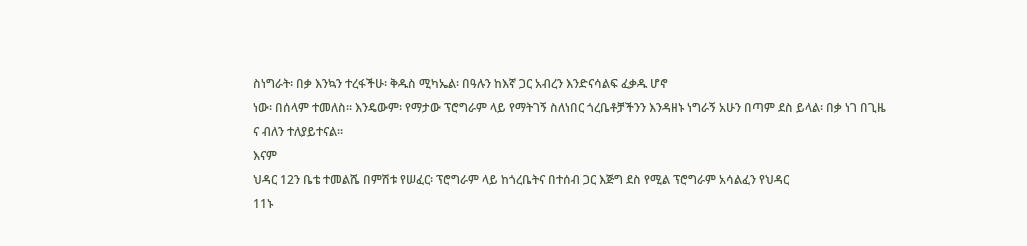ስነግራት፡ በቃ እንኳን ተረፋችሁ፡ ቅዱስ ሚካኤል፡ በዓሉን ከእኛ ጋር አብረን እንድናሳልፍ ፈቃዱ ሆኖ
ነው፡ በሰላም ተመለስ፡፡ እንዴውም፡ የማታው ፕሮግራም ላይ የማትገኝ ስለነበር ጎረቤቶቻችንን እንዳዘኑ ነግራኝ አሁን በጣም ደስ ይላል፡ በቃ ነገ በጊዜ ና ብለን ተለያይተናል፡፡
እናም
ህዳር 12ን ቤቴ ተመልሼ በምሽቱ የሠፈር፡ ፕሮግራም ላይ ከጎረቤትና በተሰብ ጋር እጅግ ደስ የሚል ፕሮግራም አሳልፈን የህዳር
11ኑ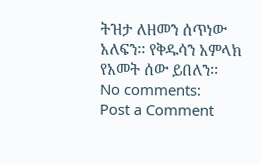ትዝታ ለዘመን ሰጥነው አለፍን፡፡ የቅዱሳን አምላክ የአመት ሰው ይበለን፡፡
No comments:
Post a Comment